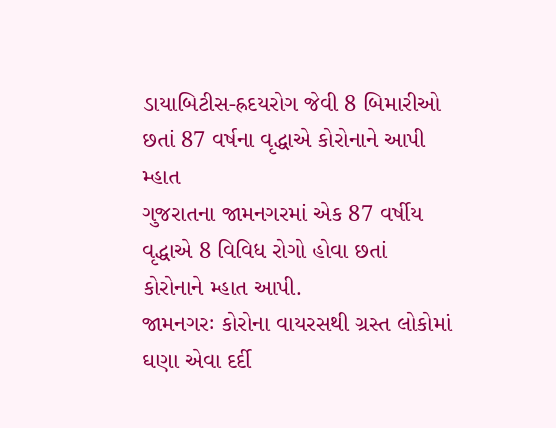ડાયાબિટીસ-હ્રદયરોગ જેવી 8 બિમારીઓ છતાં 87 વર્ષના વૃદ્ધાએ કોરોનાને આપી મ્હાત
ગુજરાતના જામનગરમાં એક 87 વર્ષીય વૃદ્ધાએ 8 વિવિધ રોગો હોવા છતાં કોરોનાને મ્હાત આપી.
જામનગરઃ કોરોના વાયરસથી ગ્રસ્ત લોકોમાં ઘણા એવા દર્દી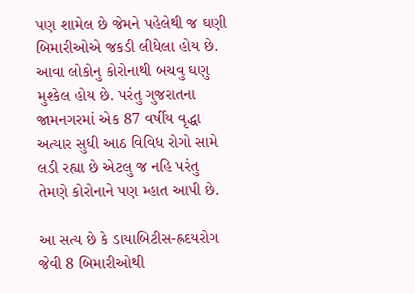પણ શામેલ છે જેમને પહેલેથી જ ઘણી બિમારીઓએ જકડી લીધેલા હોય છે. આવા લોકોનુ કોરોનાથી બચવુ ઘણુ મુશ્કેલ હોય છે. પરંતુ ગુજરાતના જામનગરમાં એક 87 વર્ષીય વૃદ્ધા અત્યાર સુધી આઠ વિવિધ રોગો સામે લડી રહ્યા છે એટલુ જ નહિ પરંતુ તેમણે કોરોનાને પણ મ્હાત આપી છે.

આ સત્ય છે કે ડાયાબિટીસ-હ્રદયરોગ જેવી 8 બિમારીઓથી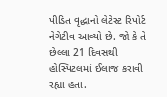પીડિત વૃદ્ધાનો લેટેસ્ટ રિપોર્ટ નેગેટીવ આવ્યો છે. જો કે તે છેલ્લા 21 દિવસથી હોસ્પિટલમાં ઈલાજ કરાવી રહ્યા હતા.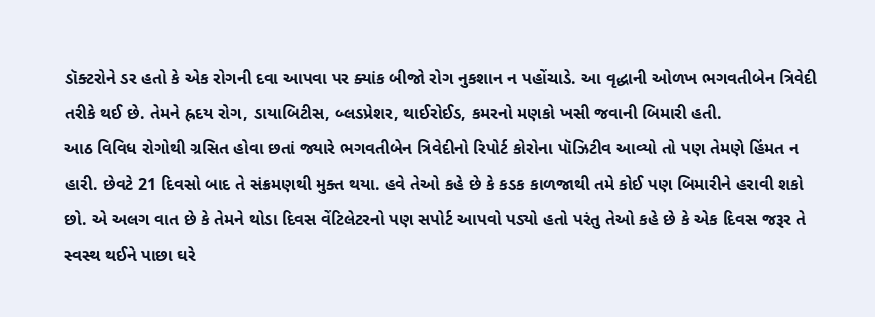ડૉક્ટરોને ડર હતો કે એક રોગની દવા આપવા પર ક્યાંક બીજો રોગ નુકશાન ન પહોંચાડે. આ વૃદ્ધાની ઓળખ ભગવતીબેન ત્રિવેદી તરીકે થઈ છે. તેમને હ્રદય રોગ, ડાયાબિટીસ, બ્લડપ્રેશર, થાઈરોઈડ, કમરનો મણકો ખસી જવાની બિમારી હતી.
આઠ વિવિધ રોગોથી ગ્રસિત હોવા છતાં જ્યારે ભગવતીબેન ત્રિવેદીનો રિપોર્ટ કોરોના પૉઝિટીવ આવ્યો તો પણ તેમણે હિંમત ન હારી. છેવટે 21 દિવસો બાદ તે સંક્રમણથી મુક્ત થયા. હવે તેઓ કહે છે કે કડક કાળજાથી તમે કોઈ પણ બિમારીને હરાવી શકો છો. એ અલગ વાત છે કે તેમને થોડા દિવસ વેંટિલેટરનો પણ સપોર્ટ આપવો પડ્યો હતો પરંતુ તેઓ કહે છે કે એક દિવસ જરૂર તે સ્વસ્થ થઈને પાછા ઘરે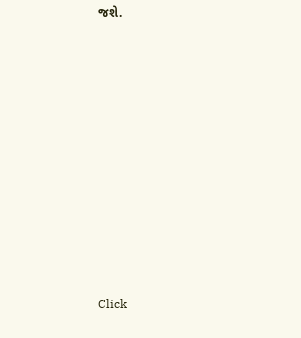જશે.












Click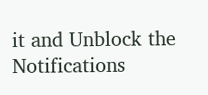it and Unblock the Notifications